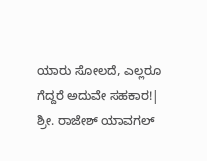ಯಾರು ಸೋಲದೆ, ಎಲ್ಲರೂ ಗೆದ್ದರೆ ಅದುವೇ ಸಹಕಾರ!| ಶ್ರೀ. ರಾಜೇಶ್ ಯಾವಗಲ್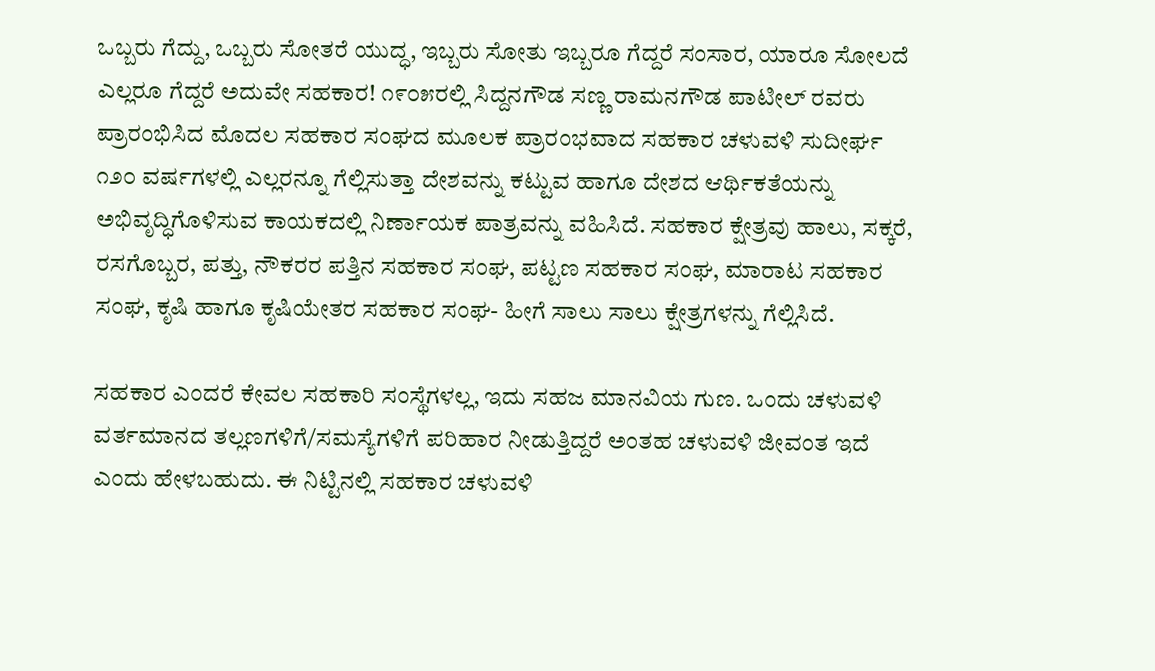ಒಬ್ಬರು ಗೆದ್ದು, ಒಬ್ಬರು ಸೋತರೆ ಯುದ್ಧ, ಇಬ್ಬರು ಸೋತು ಇಬ್ಬರೂ ಗೆದ್ದರೆ ಸಂಸಾರ, ಯಾರೂ ಸೋಲದೆ ಎಲ್ಲರೂ ಗೆದ್ದರೆ ಅದುವೇ ಸಹಕಾರ! ೧೯೦೫ರಲ್ಲಿ ಸಿದ್ದನಗೌಡ ಸಣ್ಣ ರಾಮನಗೌಡ ಪಾಟೀಲ್ ರವರು ಪ್ರಾರಂಭಿಸಿದ ಮೊದಲ ಸಹಕಾರ ಸಂಘದ ಮೂಲಕ ಪ್ರಾರಂಭವಾದ ಸಹಕಾರ ಚಳುವಳಿ ಸುದೀರ್ಘ ೧೨೦ ವರ್ಷಗಳಲ್ಲಿ ಎಲ್ಲರನ್ನೂ ಗೆಲ್ಲಿಸುತ್ತಾ ದೇಶವನ್ನು ಕಟ್ಟುವ ಹಾಗೂ ದೇಶದ ಆರ್ಥಿಕತೆಯನ್ನು ಅಭಿವೃದ್ಧಿಗೊಳಿಸುವ ಕಾಯಕದಲ್ಲಿ ನಿರ್ಣಾಯಕ ಪಾತ್ರವನ್ನು ವಹಿಸಿದೆ. ಸಹಕಾರ ಕ್ಷೇತ್ರವು ಹಾಲು, ಸಕ್ಕರೆ, ರಸಗೊಬ್ಬರ, ಪತ್ತು, ನೌಕರರ ಪತ್ತಿನ ಸಹಕಾರ ಸಂಘ, ಪಟ್ಟಣ ಸಹಕಾರ ಸಂಘ, ಮಾರಾಟ ಸಹಕಾರ ಸಂಘ, ಕೃಷಿ ಹಾಗೂ ಕೃಷಿಯೇತರ ಸಹಕಾರ ಸಂಘ- ಹೀಗೆ ಸಾಲು ಸಾಲು ಕ್ಷೇತ್ರಗಳನ್ನು ಗೆಲ್ಲಿಸಿದೆ.

ಸಹಕಾರ ಎಂದರೆ ಕೇವಲ ಸಹಕಾರಿ ಸಂಸ್ಥೆಗಳಲ್ಲ, ಇದು ಸಹಜ ಮಾನವಿಯ ಗುಣ. ಒಂದು ಚಳುವಳಿ ವರ್ತಮಾನದ ತಲ್ಲಣಗಳಿಗೆ/ಸಮಸ್ಯೆಗಳಿಗೆ ಪರಿಹಾರ ನೀಡುತ್ತಿದ್ದರೆ ಅಂತಹ ಚಳುವಳಿ ಜೀವಂತ ಇದೆ ಎಂದು ಹೇಳಬಹುದು. ಈ ನಿಟ್ಟಿನಲ್ಲಿ ಸಹಕಾರ ಚಳುವಳಿ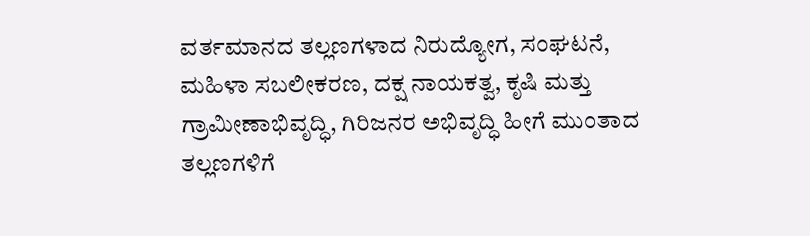ವರ್ತಮಾನದ ತಲ್ಲಣಗಳಾದ ನಿರುದ್ಯೋಗ, ಸಂಘಟನೆ, ಮಹಿಳಾ ಸಬಲೀಕರಣ, ದಕ್ಷ ನಾಯಕತ್ವ, ಕೃಷಿ ಮತ್ತು ಗ್ರಾಮೀಣಾಭಿವೃದ್ಧಿ, ಗಿರಿಜನರ ಅಭಿವೃದ್ಧಿ ಹೀಗೆ ಮುಂತಾದ ತಲ್ಲಣಗಳಿಗೆ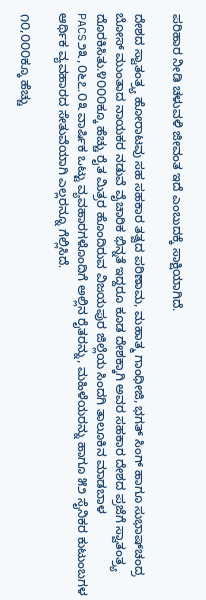ಪರಿಹಾರ ನೀಡಿ ಚಳುವಳಿ ಜೀವಂತ ಇದೆ ಎಂಬುದಕ್ಕೆ ಸಾಕ್ಷಿಯಾಗಿದೆ.

ದೇಶದ ಸ್ವಾತಂತ್ರ‍್ಯ ಹೋರಾಟವು ಸಹ ಸಹಕಾರ ತತ್ವದ ಪರಿಣಾಮ, ಮಹಾತ್ಮ ಗಾಂಧೀಜಿ, ಭಗತ್ ಸಿಂಗ್ ಹಾಗೂ ಸುಭಾಷ್‌ಚಂದ್ರ ಬೋಸ್ ಮುಂತಾದ ನಾಯಕರ ನಡುವೆ ವೈಚಾರಿಕ ಭಿನ್ನತೆ ಇದ್ದರೂ ಕೂಡ ದೇಶಕ್ಕಾಗಿ ಅವರ ಸಹಕಾರ ದೇಶದ ಪ್ರಜೆಗೆ ಸ್ವಾತಂತ್ರ‍್ಯ ದೊರಕಿಸಿತು.೪೦೦೦ಕ್ಕೂ ಹೆಚ್ಚು ರೈತ ಮಿತ್ರರ ಹೊಂದಿರುವ ವಿಜಯಪುರ ಜಿಲ್ಲೆಯ ಸಿಂದಗಿ ತಾಲೂಕಿನ ಮಾಡಬಾಳ PACS೨೩,೦೬೭.೦೩ ವಾರ್ಷಿಕ ಒಟ್ಟು ವ್ಯವಹಾರಗಳೊಂದಿಗೆ ಅಲ್ಲಿನ ರೈತರನ್ನು, ಮಹಿಳೆಯರನ್ನು ಹಾಗೂ ೫೨ ಸೈನಿಕರ ಕುಟುಂಬಗಳ ಆರ್ಥಿಕ ವ್ಯವಹಾರದ ಸೇತುವೆಯಾಗಿ ಎಲ್ಲರನ್ನೂ ಗೆಲ್ಲಿಸಿದೆ.

೧೦,೦೦೦ಕ್ಕೂ ಹೆಚ್ಚು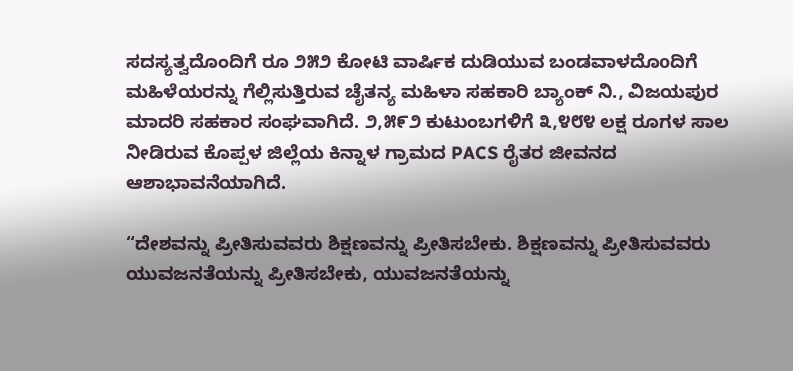ಸದಸ್ಯತ್ವದೊಂದಿಗೆ ರೂ ೨೫೨ ಕೋಟಿ ವಾರ್ಷಿಕ ದುಡಿಯುವ ಬಂಡವಾಳದೊoದಿಗೆ ಮಹಿಳೆಯರನ್ನು ಗೆಲ್ಲಿಸುತ್ತಿರುವ ಚೈತನ್ಯ ಮಹಿಳಾ ಸಹಕಾರಿ ಬ್ಯಾಂಕ್ ನಿ., ವಿಜಯಪುರ ಮಾದರಿ ಸಹಕಾರ ಸಂಘವಾಗಿದೆ. ೨,೫೯೨ ಕುಟುಂಬಗಳಿಗೆ ೩,೪೮೪ ಲಕ್ಷ ರೂಗಳ ಸಾಲ ನೀಡಿರುವ ಕೊಪ್ಪಳ ಜಿಲ್ಲೆಯ ಕಿನ್ನಾಳ ಗ್ರಾಮದ PACS ರೈತರ ಜೀವನದ ಆಶಾಭಾವನೆಯಾಗಿದೆ.

“ದೇಶವನ್ನು ಪ್ರೀತಿಸುವವರು ಶಿಕ್ಷಣವನ್ನು ಪ್ರೀತಿಸಬೇಕು. ಶಿಕ್ಷಣವನ್ನು ಪ್ರೀತಿಸುವವರು ಯುವಜನತೆಯನ್ನು ಪ್ರೀತಿಸಬೇಕು, ಯುವಜನತೆಯನ್ನು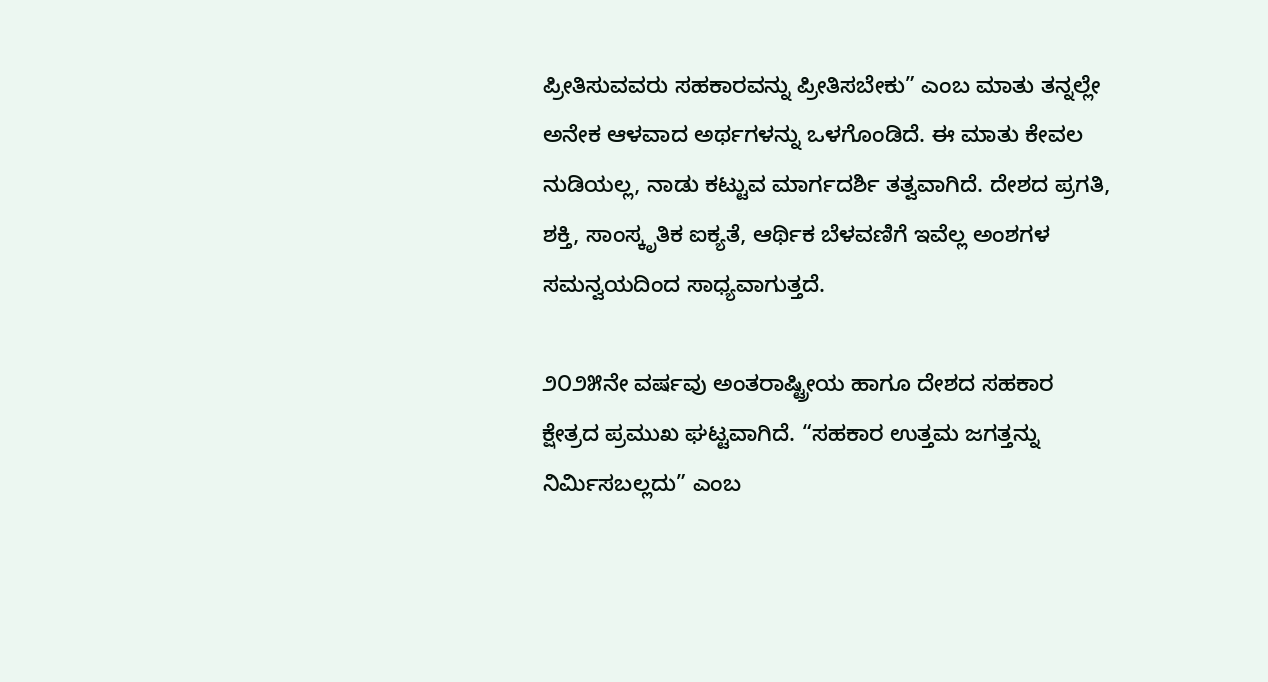ಪ್ರೀತಿಸುವವರು ಸಹಕಾರವನ್ನು ಪ್ರೀತಿಸಬೇಕು” ಎಂಬ ಮಾತು ತನ್ನಲ್ಲೇ ಅನೇಕ ಆಳವಾದ ಅರ್ಥಗಳನ್ನು ಒಳಗೊಂಡಿದೆ. ಈ ಮಾತು ಕೇವಲ ನುಡಿಯಲ್ಲ, ನಾಡು ಕಟ್ಟುವ ಮಾರ್ಗದರ್ಶಿ ತತ್ವವಾಗಿದೆ. ದೇಶದ ಪ್ರಗತಿ, ಶಕ್ತಿ, ಸಾಂಸ್ಕೃತಿಕ ಐಕ್ಯತೆ, ಆರ್ಥಿಕ ಬೆಳವಣಿಗೆ ಇವೆಲ್ಲ ಅಂಶಗಳ ಸಮನ್ವಯದಿಂದ ಸಾಧ್ಯವಾಗುತ್ತದೆ.

೨೦೨೫ನೇ ವರ್ಷವು ಅಂತರಾಷ್ಟ್ರೀಯ ಹಾಗೂ ದೇಶದ ಸಹಕಾರ ಕ್ಷೇತ್ರದ ಪ್ರಮುಖ ಘಟ್ಟವಾಗಿದೆ. “ಸಹಕಾರ ಉತ್ತಮ ಜಗತ್ತನ್ನು ನಿರ್ಮಿಸಬಲ್ಲದು” ಎಂಬ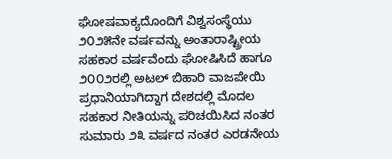ಘೋಷವಾಕ್ಯದೊಂದಿಗೆ ವಿಶ್ವಸಂಸ್ಥೆಯು ೨೦೨೫ನೇ ವರ್ಷವನ್ನು ಅಂತಾರಾಷ್ಟ್ರೀಯ ಸಹಕಾರ ವರ್ಷವೆಂದು ಘೋಷಿಸಿದೆ ಹಾಗೂ ೨೦೦೨ರಲ್ಲಿ ಅಟಲ್ ಬಿಹಾರಿ ವಾಜಪೇಯಿ ಪ್ರಧಾನಿಯಾಗಿದ್ದಾಗ ದೇಶದಲ್ಲಿ ಮೊದಲ ಸಹಕಾರ ನೀತಿಯನ್ನು ಪರಿಚಯಿಸಿದ ನಂತರ ಸುಮಾರು ೨೩ ವರ್ಷದ ನಂತರ ಎರಡನೇಯ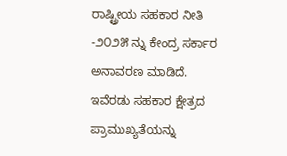ರಾಷ್ಟ್ರೀಯ ಸಹಕಾರ ನೀತಿ -೨೦೨೫ ನ್ನು ಕೇಂದ್ರ ಸರ್ಕಾರ ಅನಾವರಣ ಮಾಡಿದೆ. ಇವೆರಡು ಸಹಕಾರ ಕ್ಷೇತ್ರದ ಪ್ರಾಮುಖ್ಯತೆಯನ್ನು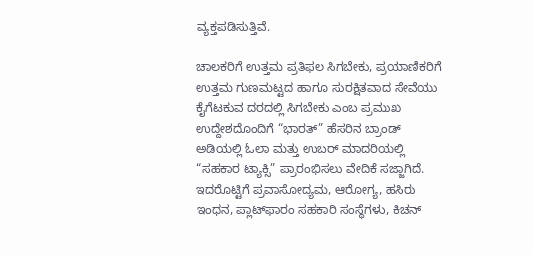ವ್ಯಕ್ತಪಡಿಸುತ್ತಿವೆ.

ಚಾಲಕರಿಗೆ ಉತ್ತಮ ಪ್ರತಿಫಲ ಸಿಗಬೇಕು, ಪ್ರಯಾಣಿಕರಿಗೆ ಉತ್ತಮ ಗುಣಮಟ್ಟದ ಹಾಗೂ ಸುರಕ್ಷಿತವಾದ ಸೇವೆಯು ಕೈಗೆಟಕುವ ದರದಲ್ಲಿ ಸಿಗಬೇಕು ಎಂಬ ಪ್ರಮುಖ ಉದ್ದೇಶದೊಂದಿಗೆ “ಭಾರತ್” ಹೆಸರಿನ ಬ್ರಾಂಡ್ ಅಡಿಯಲ್ಲಿ ಓಲಾ ಮತ್ತು ಉಬರ್ ಮಾದರಿಯಲ್ಲಿ “ಸಹಕಾರ ಟ್ಯಾಕ್ಸಿ” ಪ್ರಾರಂಭಿಸಲು ವೇದಿಕೆ ಸಜ್ಜಾಗಿದೆ. ಇದರೊಟ್ಟಿಗೆ ಪ್ರವಾಸೋದ್ಯಮ, ಆರೋಗ್ಯ, ಹಸಿರು ಇಂಧನ, ಪ್ಲಾಟ್‌ಫಾರಂ ಸಹಕಾರಿ ಸಂಸ್ಥೆಗಳು, ಕಿಚನ್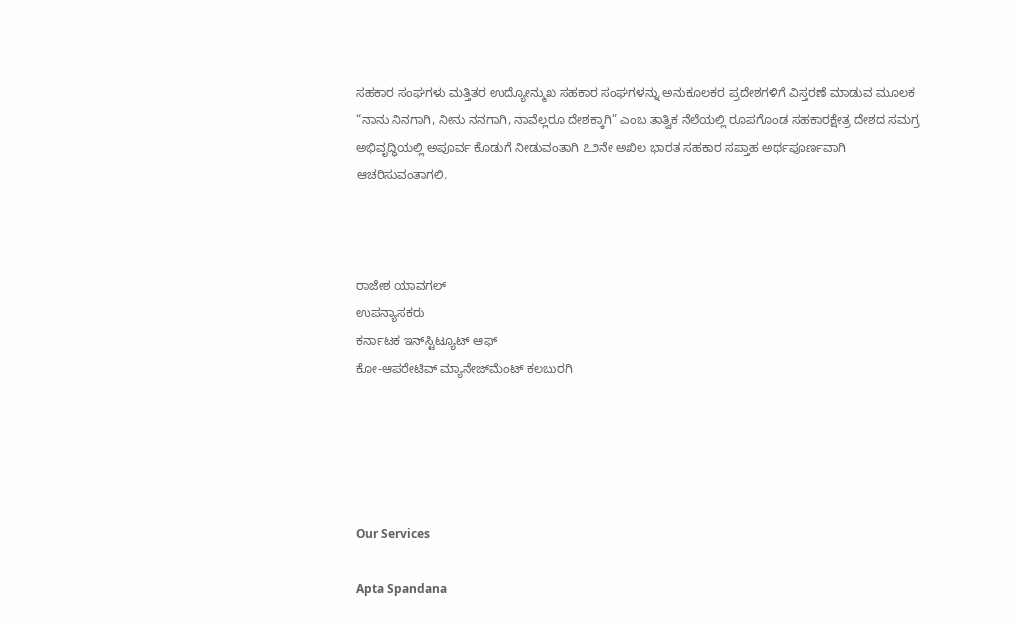ಸಹಕಾರ ಸಂಘಗಳು ಮತ್ತಿತರ ಉದ್ಯೋನ್ಮುಖ ಸಹಕಾರ ಸಂಘಗಳನ್ನು ಅನುಕೂಲಕರ ಪ್ರದೇಶಗಳಿಗೆ ವಿಸ್ತರಣೆ ಮಾಡುವ ಮೂಲಕ “ನಾನು ನಿನಗಾಗಿ, ನೀನು ನನಗಾಗಿ, ನಾವೆಲ್ಲರೂ ದೇಶಕ್ಕಾಗಿ” ಎಂಬ ತಾತ್ವಿಕ ನೆಲೆಯಲ್ಲಿ ರೂಪಗೊಂಡ ಸಹಕಾರಕ್ಷೇತ್ರ ದೇಶದ ಸಮಗ್ರ ಅಭಿವೃದ್ಧಿಯಲ್ಲಿ ಅಪೂರ್ವ ಕೊಡುಗೆ ನೀಡುವಂತಾಗಿ ೭೨ನೇ ಅಖಿಲ ಭಾರತ ಸಹಕಾರ ಸಪ್ತಾಹ ಅರ್ಥಪೂರ್ಣವಾಗಿ ಆಚರಿಸುವಂತಾಗಲಿ.



ರಾಜೇಶ ಯಾವಗಲ್
ಉಪನ್ಯಾಸಕರು
ಕರ್ನಾಟಕ ಇನ್‌ಸ್ಟಿಟ್ಯೂಟ್ ಆಫ್
ಕೋ-ಆಪರೇಟಿವ್ ಮ್ಯಾನೇಜ್‌ಮೆಂಟ್ ಕಲಬುರಗಿ





Our Services

Apta Spandana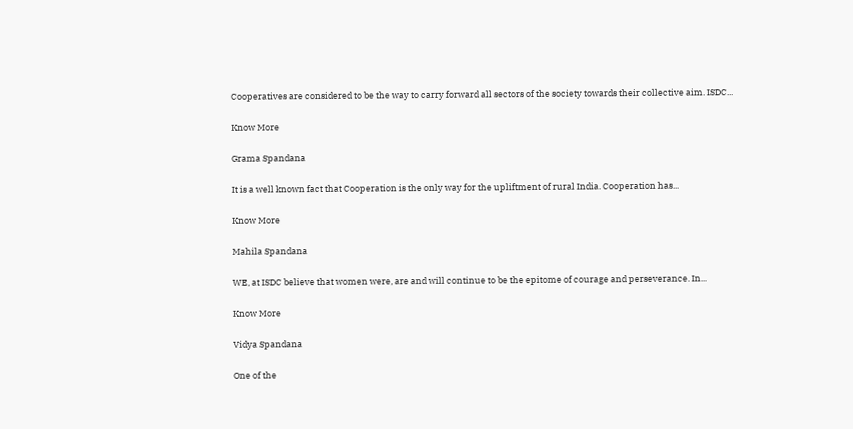Cooperatives are considered to be the way to carry forward all sectors of the society towards their collective aim. ISDC...

Know More

Grama Spandana

It is a well known fact that Cooperation is the only way for the upliftment of rural India. Cooperation has...

Know More

Mahila Spandana

WE, at ISDC believe that women were, are and will continue to be the epitome of courage and perseverance. In...

Know More

Vidya Spandana

One of the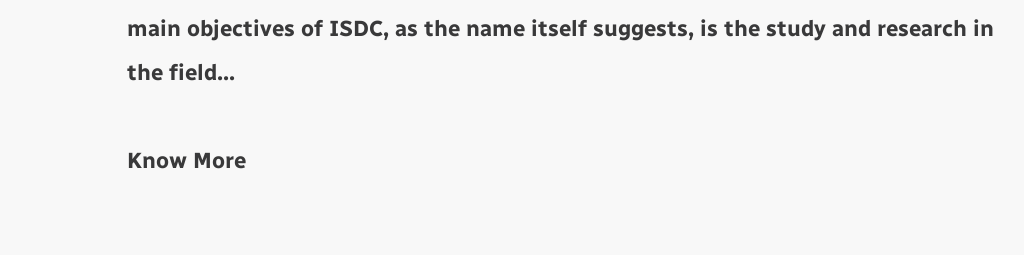main objectives of ISDC, as the name itself suggests, is the study and research in the field...

Know More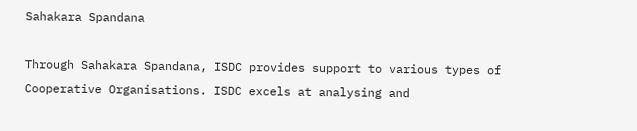Sahakara Spandana

Through Sahakara Spandana, ISDC provides support to various types of Cooperative Organisations. ISDC excels at analysing and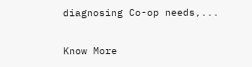diagnosing Co-op needs,...

Know More